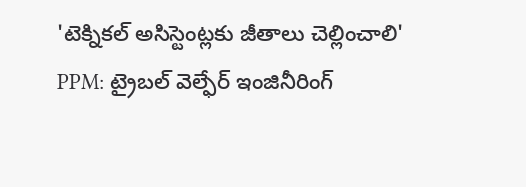'టెక్నికల్ అసిస్టెంట్లకు జీతాలు చెల్లించాలి'
PPM: ట్రైబల్ వెల్ఫేర్ ఇంజినీరింగ్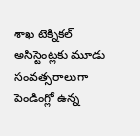శాఖ టెక్నికల్ అసిస్టెంట్లకు మూడు సంవత్సరాలుగా పెండింగ్లో ఉన్న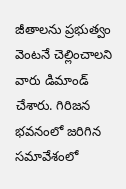జీతాలను ప్రభుత్వం వెంటనే చెల్లించాలని వారు డిమాండ్ చేశారు. గిరిజన భవనంలో జరిగిన సమావేశంలో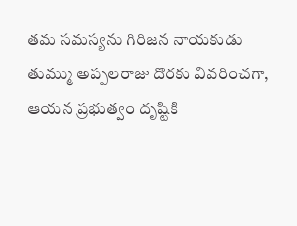తమ సమస్యను గిరిజన నాయకుడు తుమ్ము అప్పలరాజు దొరకు వివరించగా, ఆయన ప్రభుత్వం దృష్టికి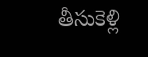తీసుకెళ్లి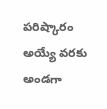పరిష్కారం అయ్యే వరకు అండగా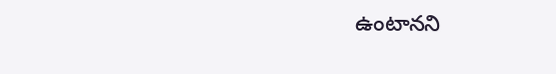ఉంటానని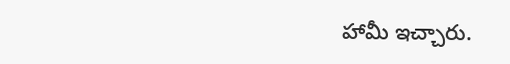హామీ ఇచ్చారు.